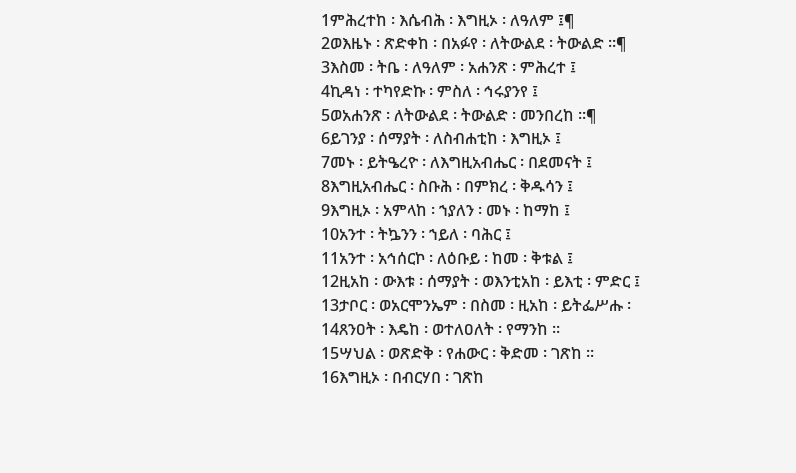1ምሕረተከ ፡ እሴብሕ ፡ እግዚኦ ፡ ለዓለም ፤¶
2ወእዜኑ ፡ ጽድቀከ ፡ በአፉየ ፡ ለትውልደ ፡ ትውልድ ።¶
3እስመ ፡ ትቤ ፡ ለዓለም ፡ አሐንጽ ፡ ምሕረተ ፤
4ኪዳነ ፡ ተካየድኩ ፡ ምስለ ፡ ኅሩያንየ ፤
5ወአሐንጽ ፡ ለትውልደ ፡ ትውልድ ፡ መንበረከ ።¶
6ይገንያ ፡ ሰማያት ፡ ለስብሐቲከ ፡ እግዚኦ ፤
7መኑ ፡ ይትዔረዮ ፡ ለእግዚአብሔር ፡ በደመናት ፤
8እግዚአብሔር ፡ ስቡሕ ፡ በምክረ ፡ ቅዱሳን ፤
9እግዚኦ ፡ አምላከ ፡ ኀያለን ፡ መኑ ፡ ከማከ ፤
10አንተ ፡ ትኴንን ፡ ኀይለ ፡ ባሕር ፤
11አንተ ፡ አኅሰርኮ ፡ ለዕቡይ ፡ ከመ ፡ ቅቱል ፤
12ዚአከ ፡ ውእቱ ፡ ሰማያት ፡ ወእንቲአከ ፡ ይእቲ ፡ ምድር ፤
13ታቦር ፡ ወአርሞንኤም ፡ በስመ ፡ ዚአከ ፡ ይትፌሥሑ ፡
14ጸንዐት ፡ እዴከ ፡ ወተለዐለት ፡ የማንከ ።
15ሣህል ፡ ወጽድቅ ፡ የሐውር ፡ ቅድመ ፡ ገጽከ ።
16እግዚኦ ፡ በብርሃበ ፡ ገጽከ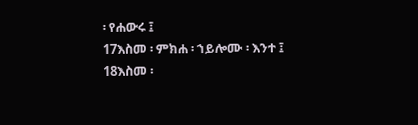፡ የሐውሩ ፤
17እስመ ፡ ምክሐ ፡ ኀይሎሙ ፡ እንተ ፤
18እስመ ፡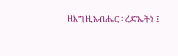ዘእግዚአብሔር ፡ ረድኤትነ ፤